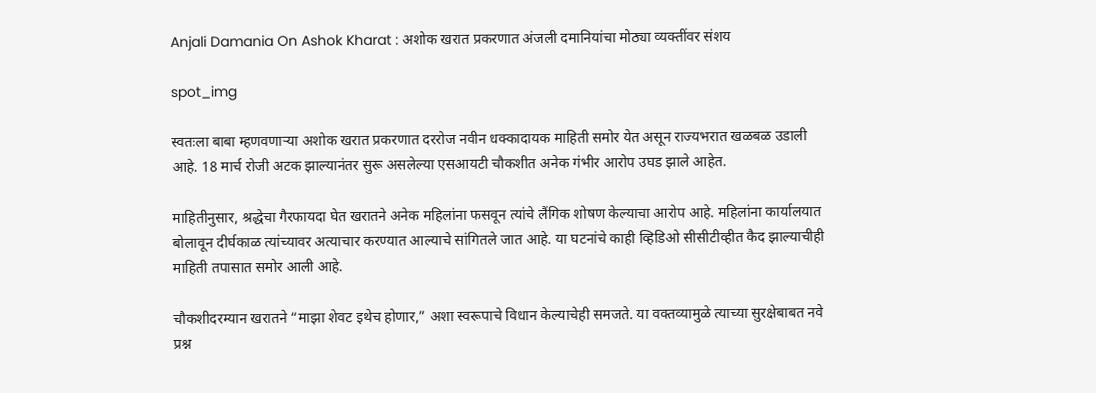Anjali Damania On Ashok Kharat : अशोक खरात प्रकरणात अंजली दमानियांचा मोठ्या व्यक्तींवर संशय

spot_img

स्वतःला बाबा म्हणवणाऱ्या अशोक खरात प्रकरणात दररोज नवीन धक्कादायक माहिती समोर येत असून राज्यभरात खळबळ उडाली आहे. 18 मार्च रोजी अटक झाल्यानंतर सुरू असलेल्या एसआयटी चौकशीत अनेक गंभीर आरोप उघड झाले आहेत.

माहितीनुसार, श्रद्धेचा गैरफायदा घेत खरातने अनेक महिलांना फसवून त्यांचे लैंगिक शोषण केल्याचा आरोप आहे. महिलांना कार्यालयात बोलावून दीर्घकाळ त्यांच्यावर अत्याचार करण्यात आल्याचे सांगितले जात आहे. या घटनांचे काही व्हिडिओ सीसीटीव्हीत कैद झाल्याचीही माहिती तपासात समोर आली आहे.

चौकशीदरम्यान खरातने “माझा शेवट इथेच होणार,” अशा स्वरूपाचे विधान केल्याचेही समजते. या वक्तव्यामुळे त्याच्या सुरक्षेबाबत नवे प्रश्न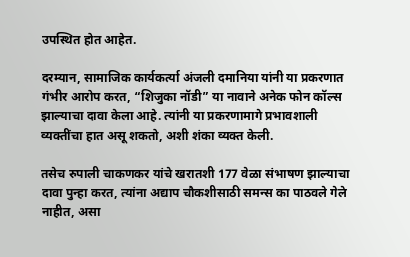उपस्थित होत आहेत.

दरम्यान, सामाजिक कार्यकर्त्या अंजली दमानिया यांनी या प्रकरणात गंभीर आरोप करत, “शिजुका नॉडी” या नावाने अनेक फोन कॉल्स झाल्याचा दावा केला आहे. त्यांनी या प्रकरणामागे प्रभावशाली व्यक्तींचा हात असू शकतो, अशी शंका व्यक्त केली.

तसेच रुपाली चाकणकर यांचे खरातशी 177 वेळा संभाषण झाल्याचा दावा पुन्हा करत, त्यांना अद्याप चौकशीसाठी समन्स का पाठवले गेले नाहीत, असा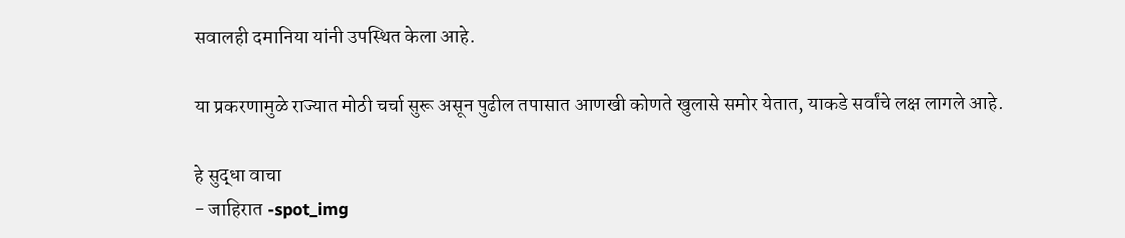सवालही दमानिया यांनी उपस्थित केला आहे.

या प्रकरणामुळे राज्यात मोठी चर्चा सुरू असून पुढील तपासात आणखी कोणते खुलासे समोर येतात, याकडे सर्वांचे लक्ष लागले आहे.

हे सुद्धा वाचा
- जाहिरात -spot_img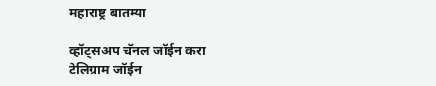महाराष्ट्र बातम्या

व्हॉट्सअप चॅनल जॉईन करा
टेलिग्राम जॉईन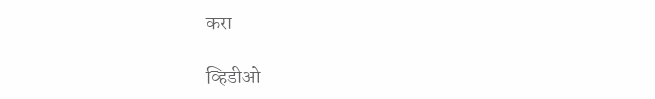करा

व्हिडीओ